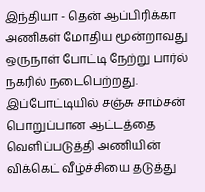இந்தியா - தென் ஆப்பிரிக்கா அணிகள் மோதிய மூன்றாவது ஒருநாள் போட்டி நேற்று பார்ல் நகரில் நடைபெற்றது. இப்போட்டியில் சஞ்சு சாம்சன் பொறுப்பான ஆட்டத்தை வெளிப்படுத்தி அணியின் விக்கெட் வீழ்ச்சியை தடுத்து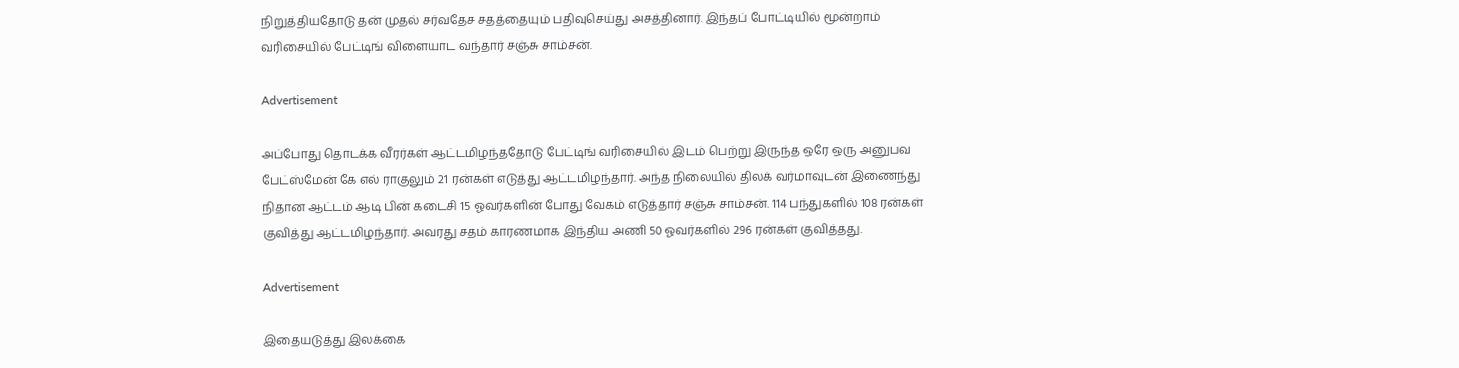நிறுத்தியதோடு தன் முதல் சர்வதேச சதத்தையும் பதிவுசெய்து அசத்தினார். இந்தப் போட்டியில் மூன்றாம் வரிசையில் பேட்டிங் விளையாட வந்தார் சஞ்சு சாம்சன்.

Advertisement

அப்போது தொடக்க வீரர்கள் ஆட்டமிழந்ததோடு பேட்டிங் வரிசையில் இடம் பெற்று இருந்த ஒரே ஒரு அனுபவ பேட்ஸ்மேன் கே எல் ராகுலும் 21 ரன்கள் எடுத்து ஆட்டமிழந்தார். அந்த நிலையில் திலக் வர்மாவுடன் இணைந்து நிதான ஆட்டம் ஆடி பின் கடைசி 15 ஓவர்களின் போது வேகம் எடுத்தார் சஞ்சு சாம்சன். 114 பந்துகளில் 108 ரன்கள் குவித்து ஆட்டமிழந்தார். அவரது சதம் காரணமாக இந்திய அணி 50 ஓவர்களில் 296 ரன்கள் குவித்தது.

Advertisement

இதையடுத்து இலக்கை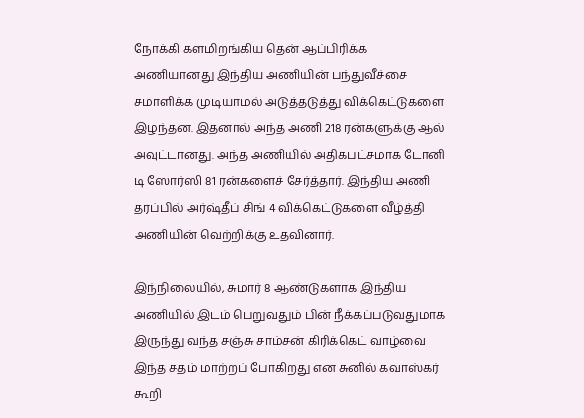நோக்கி களமிறங்கிய தென் ஆப்பிரிக்க அணியானது இந்திய அணியின் பந்துவீச்சை சமாளிக்க முடியாமல் அடுத்தடுத்து விக்கெட்டுகளை இழந்தன. இதனால் அந்த அணி 218 ரன்களுக்கு ஆல் அவுட்டானது. அந்த அணியில் அதிகபட்சமாக டோனி டி ஸோர்ஸி 81 ரன்களைச் சேர்த்தார். இந்திய அணி தரப்பில் அர்ஷ்தீப் சிங் 4 விக்கெட்டுகளை வீழ்த்தி அணியின் வெற்றிக்கு உதவினார்.

இந்நிலையில், சுமார் 8 ஆண்டுகளாக இந்திய அணியில் இடம் பெறுவதும் பின் நீக்கப்படுவதுமாக இருந்து வந்த சஞ்சு சாம்சன் கிரிக்கெட் வாழ்வை இந்த சதம் மாற்றப் போகிறது என சுனில் கவாஸ்கர் கூறி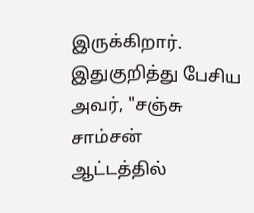இருக்கிறார். இதுகுறித்து பேசிய அவர், "சஞ்சு சாம்சன் ஆட்டத்தில்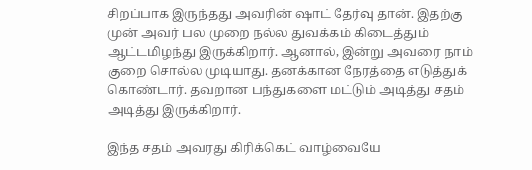சிறப்பாக இருந்தது அவரின் ஷாட் தேர்வு தான். இதற்கு முன் அவர் பல முறை நல்ல துவக்கம் கிடைத்தும் ஆட்டமிழந்து இருக்கிறார். ஆனால், இன்று அவரை நாம் குறை சொல்ல முடியாது. தனக்கான நேரத்தை எடுத்துக் கொண்டார். தவறான பந்துகளை மட்டும் அடித்து சதம் அடித்து இருக்கிறார்.

இந்த சதம் அவரது கிரிக்கெட் வாழ்வையே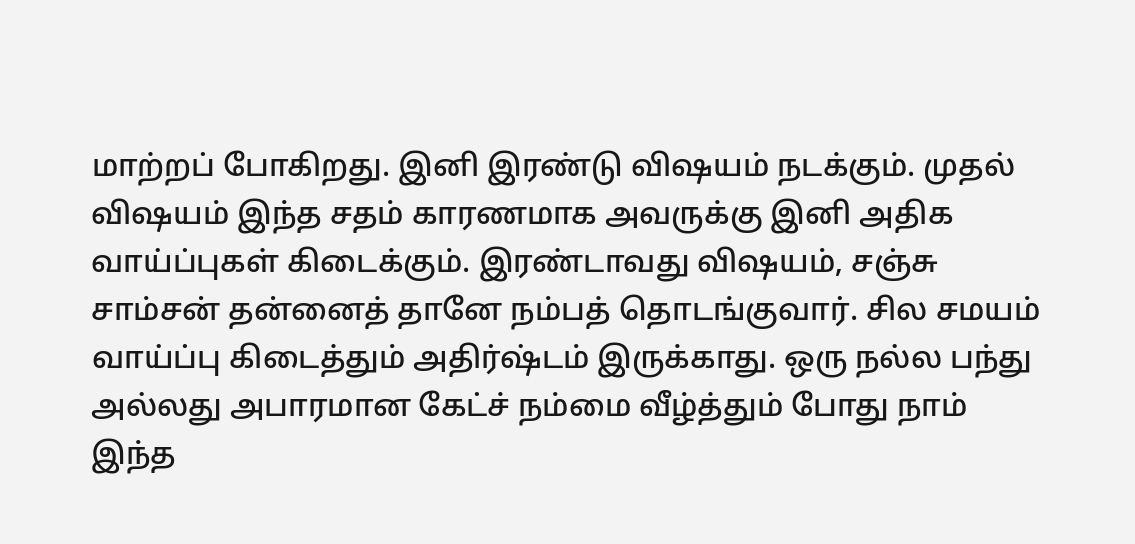மாற்றப் போகிறது. இனி இரண்டு விஷயம் நடக்கும். முதல் விஷயம் இந்த சதம் காரணமாக அவருக்கு இனி அதிக வாய்ப்புகள் கிடைக்கும். இரண்டாவது விஷயம், சஞ்சு சாம்சன் தன்னைத் தானே நம்பத் தொடங்குவார். சில சமயம் வாய்ப்பு கிடைத்தும் அதிர்ஷ்டம் இருக்காது. ஒரு நல்ல பந்து அல்லது அபாரமான கேட்ச் நம்மை வீழ்த்தும் போது நாம் இந்த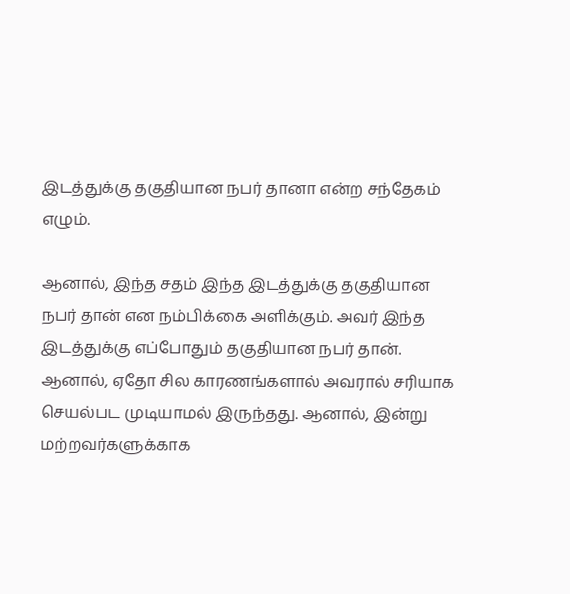இடத்துக்கு தகுதியான நபர் தானா என்ற சந்தேகம் எழும்.

ஆனால், இந்த சதம் இந்த இடத்துக்கு தகுதியான நபர் தான் என நம்பிக்கை அளிக்கும். அவர் இந்த இடத்துக்கு எப்போதும் தகுதியான நபர் தான். ஆனால், ஏதோ சில காரணங்களால் அவரால் சரியாக செயல்பட முடியாமல் இருந்தது. ஆனால், இன்று மற்றவர்களுக்காக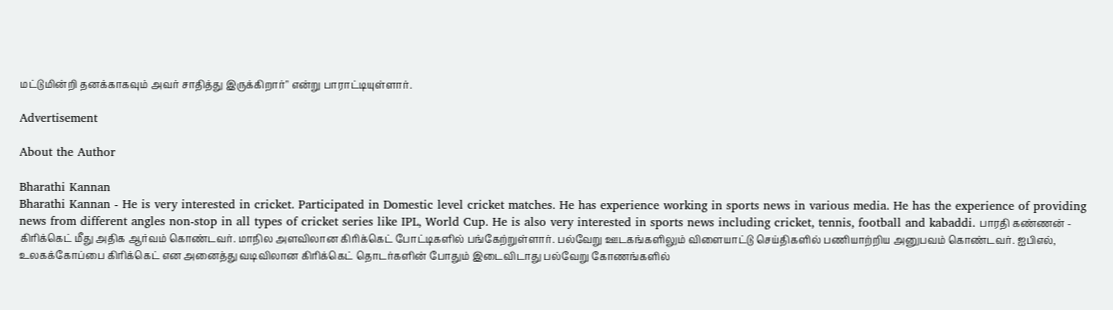மட்டுமின்றி தனக்காகவும் அவர் சாதித்து இருக்கிறார்" என்று பாராட்டியுள்ளார்.

Advertisement

About the Author

Bharathi Kannan
Bharathi Kannan - He is very interested in cricket. Participated in Domestic level cricket matches. He has experience working in sports news in various media. He has the experience of providing news from different angles non-stop in all types of cricket series like IPL, World Cup. He is also very interested in sports news including cricket, tennis, football and kabaddi. பாரதி கண்ணன் - கிரிக்கெட் மீது அதிக ஆர்வம் கொண்டவர். மாநில அளவிலான கிரிக்கெட் போட்டிகளில் பங்கேற்றுள்ளார். பல்வேறு ஊடகங்களிலும் விளையாட்டு செய்திகளில் பணியாற்றிய அனுபவம் கொண்டவர். ஐபிஎல், உலகக்கோப்பை கிரிக்கெட் என அனைத்து வடிவிலான கிரிக்கெட் தொடர்களின் போதும் இடைவிடாது பல்வேறு கோணங்களில்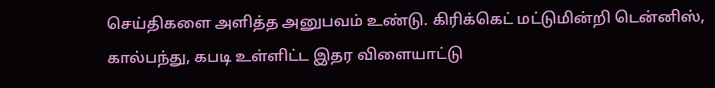செய்திகளை அளித்த அனுபவம் உண்டு. கிரிக்கெட் மட்டுமின்றி டென்னிஸ், கால்பந்து, கபடி உள்ளிட்ட இதர விளையாட்டு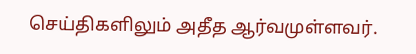செய்திகளிலும் அதீத ஆர்வமுள்ளவர்.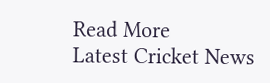Read More
Latest Cricket News